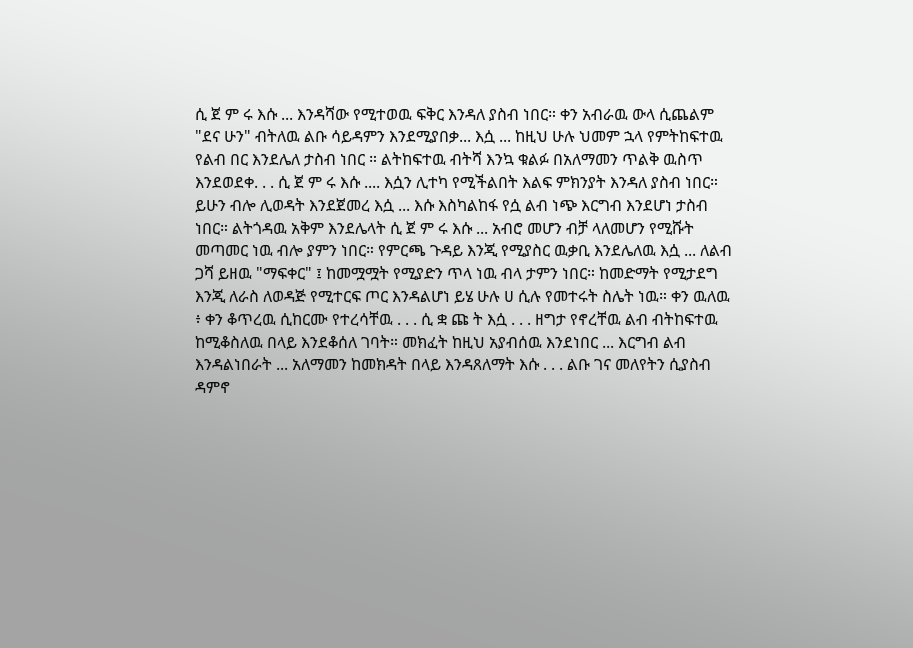ሲ ጀ ም ሩ እሱ ... እንዳሻው የሚተወዉ ፍቅር እንዳለ ያስብ ነበር። ቀን አብራዉ ውላ ሲጨልም "ደና ሁን" ብትለዉ ልቡ ሳይዳምን እንደሚያበቃ... እሷ ... ከዚህ ሁሉ ህመም ኋላ የምትከፍተዉ የልብ በር እንደሌለ ታስብ ነበር ። ልትከፍተዉ ብትሻ እንኳ ቁልፉ በአለማመን ጥልቅ ዉስጥ እንደወደቀ. . . ሲ ጀ ም ሩ እሱ .... እሷን ሊተካ የሚችልበት እልፍ ምክንያት እንዳለ ያስብ ነበር። ይሁን ብሎ ሊወዳት እንደጀመረ እሷ ... እሱ እስካልከፋ የሷ ልብ ነጭ እርግብ እንደሆነ ታስብ ነበር። ልትጎዳዉ አቅም እንደሌላት ሲ ጀ ም ሩ እሱ ... አብሮ መሆን ብቻ ላለመሆን የሚሹት መጣመር ነዉ ብሎ ያምን ነበር። የምርጫ ጉዳይ እንጂ የሚያስር ዉቃቢ እንደሌለዉ እሷ ... ለልብ ጋሻ ይዘዉ "ማፍቀር" ፤ ከመሟሟት የሚያድን ጥላ ነዉ ብላ ታምን ነበር። ከመድማት የሚታደግ እንጂ ለራስ ለወዳጅ የሚተርፍ ጦር እንዳልሆነ ይሄ ሁሉ ሀ ሲሉ የመተሩት ስሌት ነዉ። ቀን ዉለዉ ፥ ቀን ቆጥረዉ ሲከርሙ የተረሳቸዉ . . . ሲ ቋ ጩ ት እሷ . . . ዘግታ የኖረቸዉ ልብ ብትከፍተዉ ከሚቆስለዉ በላይ እንደቆሰለ ገባት። መክፈት ከዚህ አያብሰዉ እንደነበር ... እርግብ ልብ እንዳልነበራት ... አለማመን ከመክዳት በላይ እንዳጸለማት እሱ . . . ልቡ ገና መለየትን ሲያስብ ዳምኖ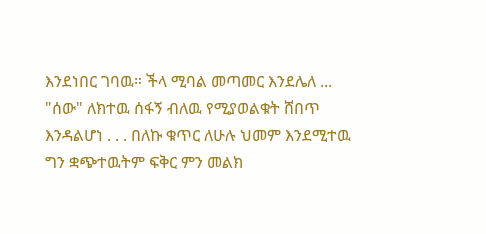እንደነበር ገባዉ። ችላ ሚባል መጣመር እንደሌለ ... "ሰው" ለክተዉ ሰፋኝ ብለዉ የሚያወልቁት ሸበጥ እንዳልሆነ . . . በለኩ ቁጥር ለሁሉ ህመም እንደሚተዉ ግን ቋጭተዉትም ፍቅር ምን መልክ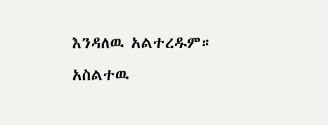እንዳለዉ አልተረዱም። አስልተዉ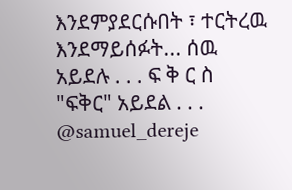እንደምያደርሱበት ፣ ተርትረዉ እንደማይሰፉት... ሰዉ አይደሉ . . . ፍ ቅ ር ስ "ፍቅር" አይደል . . . @samuel_dereje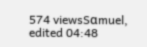574 viewsSαmuel, edited 04:48